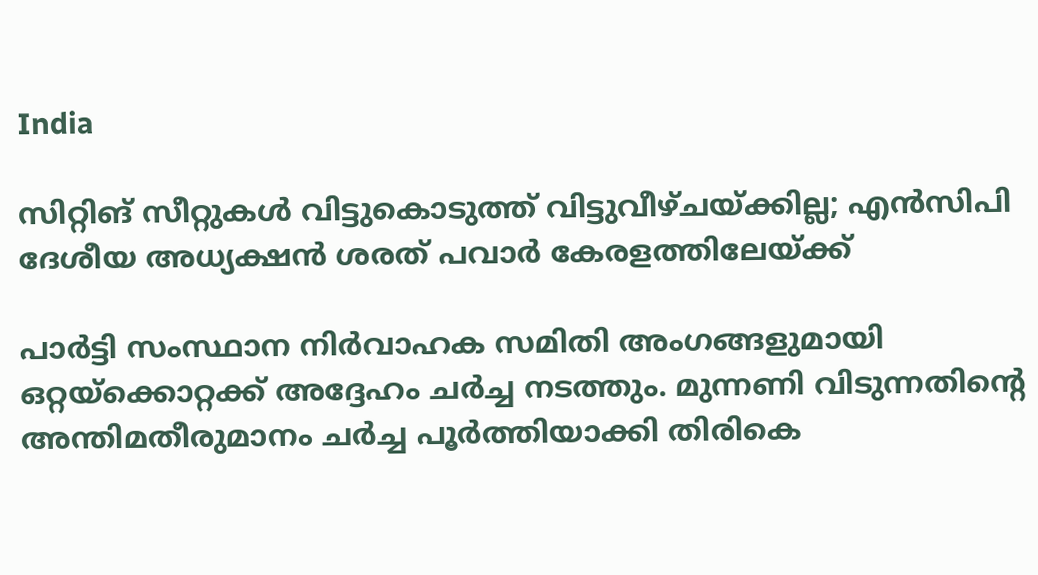India

സിറ്റിങ് സീറ്റുകള്‍ വിട്ടുകൊടുത്ത് വിട്ടുവീഴ്ചയ്ക്കില്ല; എന്‍സിപി ദേശീയ അധ്യക്ഷന്‍ ശരത് പവാര്‍ കേരളത്തിലേയ്ക്ക്

പാര്‍ട്ടി സംസ്ഥാന നിര്‍വാഹക സമിതി അംഗങ്ങളുമായി ഒറ്റയ്‌ക്കൊറ്റക്ക് അദ്ദേഹം ചര്‍ച്ച നടത്തും. മുന്നണി വിടുന്നതിന്റെ അന്തിമതീരുമാനം ചര്‍ച്ച പൂര്‍ത്തിയാക്കി തിരികെ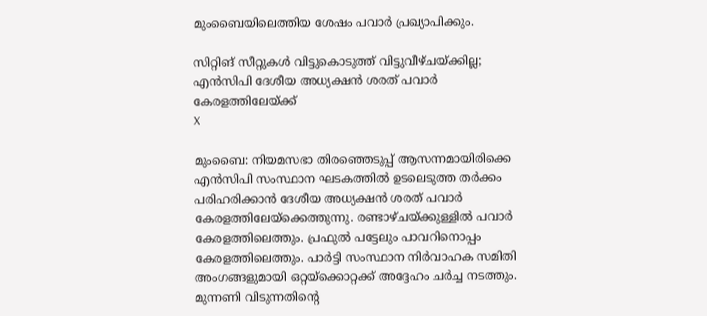മുംബൈയിലെത്തിയ ശേഷം പവാര്‍ പ്രഖ്യാപിക്കും.

സിറ്റിങ് സീറ്റുകള്‍ വിട്ടുകൊടുത്ത് വിട്ടുവീഴ്ചയ്ക്കില്ല; എന്‍സിപി ദേശീയ അധ്യക്ഷന്‍ ശരത് പവാര്‍ കേരളത്തിലേയ്ക്ക്
X

മുംബൈ: നിയമസഭാ തിരഞ്ഞെടുപ്പ് ആസന്നമായിരിക്കെ എന്‍സിപി സംസ്ഥാന ഘടകത്തില്‍ ഉടലെടുത്ത തര്‍ക്കം പരിഹരിക്കാന്‍ ദേശീയ അധ്യക്ഷന്‍ ശരത് പവാര്‍ കേരളത്തിലേയ്‌ക്കെത്തുന്നു. രണ്ടാഴ്ചയ്ക്കുള്ളില്‍ പവാര്‍ കേരളത്തിലെത്തും. പ്രഫുല്‍ പട്ടേലും പാവറിനൊപ്പം കേരളത്തിലെത്തും. പാര്‍ട്ടി സംസ്ഥാന നിര്‍വാഹക സമിതി അംഗങ്ങളുമായി ഒറ്റയ്‌ക്കൊറ്റക്ക് അദ്ദേഹം ചര്‍ച്ച നടത്തും. മുന്നണി വിടുന്നതിന്റെ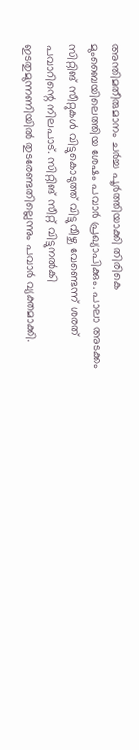അന്തിമതീരുമാനം ചര്‍ച്ച പൂര്‍ത്തിയാക്കി തിരികെ മുംബൈയിലെത്തിയ ശേഷം പവാര്‍ പ്രഖ്യാപിക്കും. പാലാ അടക്കം സിറ്റിങ് സീറ്റുകള്‍ വിട്ടുകൊടുത്ത് വിട്ടുവീഴ്ച വേണ്ടെന്ന് ശരത് പവാറിന്റെ നിലപാട്. സിറ്റിങ് സീറ്റ് വിട്ടുനല്‍കി ഇടതുമുന്നണിയില്‍ തുടരേണ്ടതില്ലെന്നും പവാര്‍ വ്യക്തമാക്കി.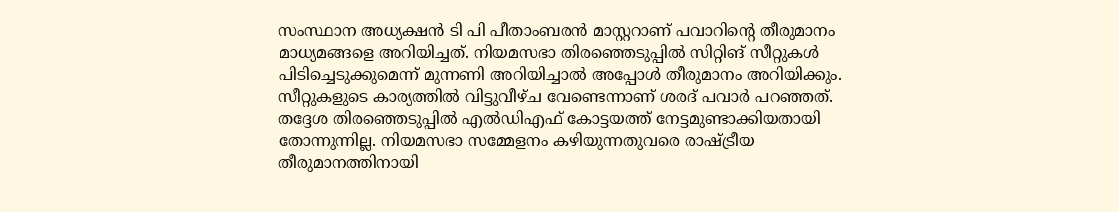സംസ്ഥാന അധ്യക്ഷന്‍ ടി പി പീതാംബരന്‍ മാസ്റ്ററാണ് പവാറിന്റെ തീരുമാനം മാധ്യമങ്ങളെ അറിയിച്ചത്. നിയമസഭാ തിരഞ്ഞെടുപ്പില്‍ സിറ്റിങ് സീറ്റുകള്‍ പിടിച്ചെടുക്കുമെന്ന് മുന്നണി അറിയിച്ചാല്‍ അപ്പോള്‍ തീരുമാനം അറിയിക്കും. സീറ്റുകളുടെ കാര്യത്തില്‍ വിട്ടുവീഴ്ച വേണ്ടെന്നാണ് ശരദ് പവാര്‍ പറഞ്ഞത്. തദ്ദേശ തിരഞ്ഞെടുപ്പില്‍ എല്‍ഡിഎഫ് കോട്ടയത്ത് നേട്ടമുണ്ടാക്കിയതായി തോന്നുന്നില്ല. നിയമസഭാ സമ്മേളനം കഴിയുന്നതുവരെ രാഷ്ട്രീയ തീരുമാനത്തിനായി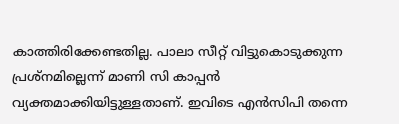കാത്തിരിക്കേണ്ടതില്ല. പാലാ സീറ്റ് വിട്ടുകൊടുക്കുന്ന പ്രശ്‌നമില്ലെന്ന് മാണി സി കാപ്പന്‍ വ്യക്തമാക്കിയിട്ടുള്ളതാണ്. ഇവിടെ എന്‍സിപി തന്നെ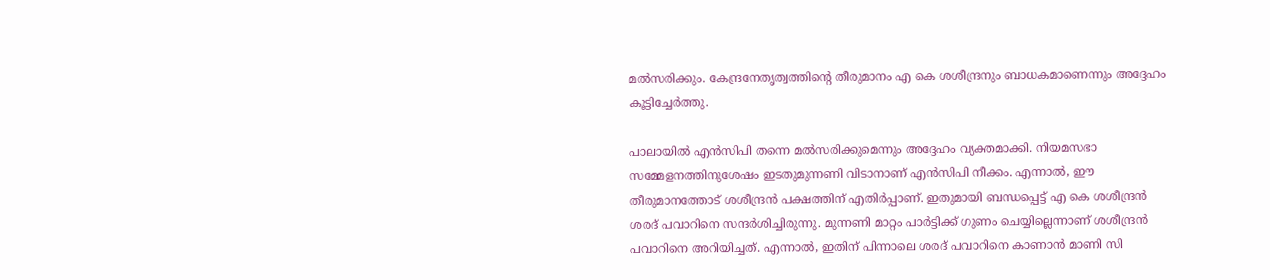മല്‍സരിക്കും. കേന്ദ്രനേതൃത്വത്തിന്റെ തീരുമാനം എ കെ ശശീന്ദ്രനും ബാധകമാണെന്നും അദ്ദേഹം കൂട്ടിച്ചേര്‍ത്തു.

പാലായില്‍ എന്‍സിപി തന്നെ മല്‍സരിക്കുമെന്നും അദ്ദേഹം വ്യക്തമാക്കി. നിയമസഭാ സമ്മേളനത്തിനുശേഷം ഇടതുമുന്നണി വിടാനാണ് എന്‍സിപി നീക്കം. എന്നാല്‍, ഈ തീരുമാനത്തോട് ശശീന്ദ്രന്‍ പക്ഷത്തിന് എതിര്‍പ്പാണ്. ഇതുമായി ബന്ധപ്പെട്ട് എ കെ ശശീന്ദ്രന്‍ ശരദ് പവാറിനെ സന്ദര്‍ശിച്ചിരുന്നു. മുന്നണി മാറ്റം പാര്‍ട്ടിക്ക് ഗുണം ചെയ്യില്ലെന്നാണ് ശശീന്ദ്രന്‍ പവാറിനെ അറിയിച്ചത്. എന്നാല്‍, ഇതിന് പിന്നാലെ ശരദ് പവാറിനെ കാണാന്‍ മാണി സി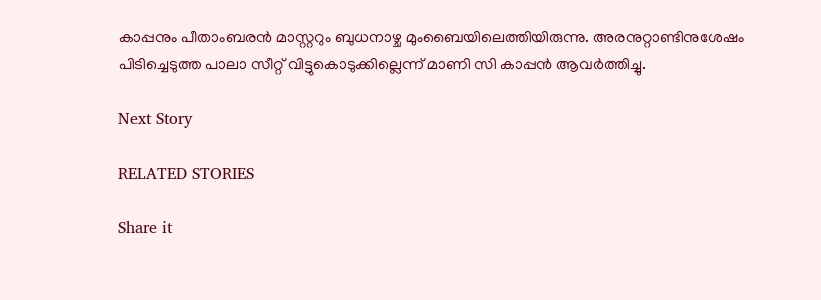കാപ്പനും പീതാംബരന്‍ മാസ്റ്ററും ബുധനാഴ്ച മുംബൈയിലെത്തിയിരുന്നു. അരനുറ്റാണ്ടിനുശേഷം പിടിച്ചെടുത്ത പാലാ സീറ്റ് വിട്ടുകൊടുക്കില്ലെന്ന് മാണി സി കാപ്പന്‍ ആവര്‍ത്തിച്ചു.

Next Story

RELATED STORIES

Share it